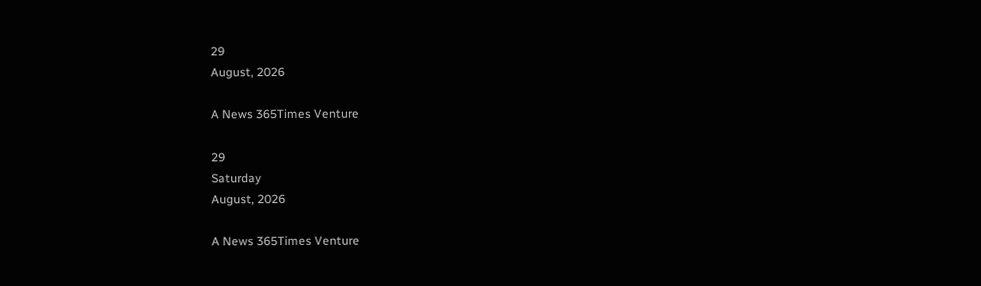29
August, 2026

A News 365Times Venture

29
Saturday
August, 2026

A News 365Times Venture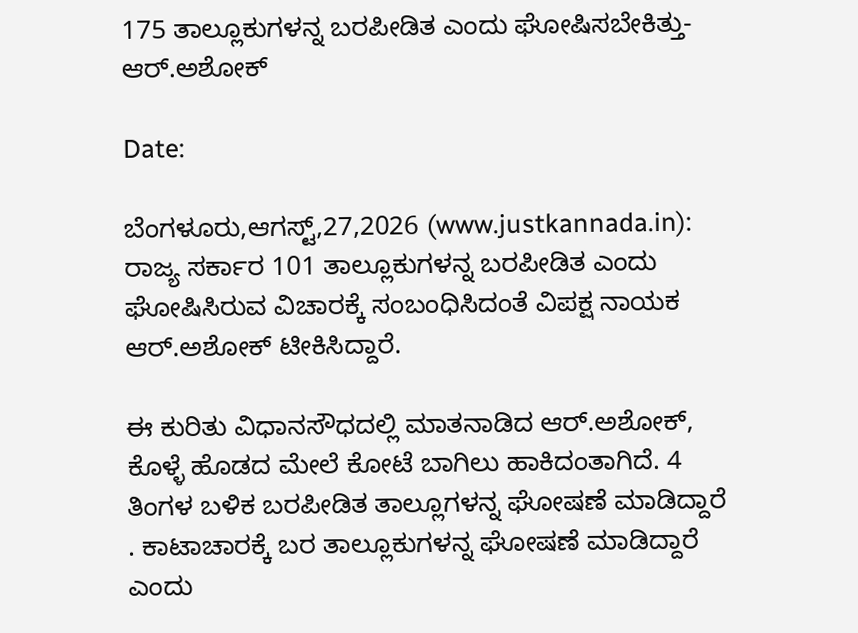175 ತಾಲ್ಲೂಕುಗಳನ್ನ ಬರಪೀಡಿತ ಎಂದು ಘೋಷಿಸಬೇಕಿತ್ತು- ಆರ್.ಅಶೋಕ್

Date:

ಬೆಂಗಳೂರು,ಆಗಸ್ಟ್,27,2026 (www.justkannada.in): ರಾಜ್ಯ ಸರ್ಕಾರ 101 ತಾಲ್ಲೂಕುಗಳನ್ನ ಬರಪೀಡಿತ ಎಂದು ಘೋಷಿಸಿರುವ ವಿಚಾರಕ್ಕೆ ಸಂಬಂಧಿಸಿದಂತೆ ವಿಪಕ್ಷ ನಾಯಕ ಆರ್.ಅಶೋಕ್ ಟೀಕಿಸಿದ್ದಾರೆ.

ಈ ಕುರಿತು ವಿಧಾನಸೌಧದಲ್ಲಿ ಮಾತನಾಡಿದ ಆರ್.ಅಶೋಕ್,  ಕೊಳ್ಳೆ ಹೊಡದ ಮೇಲೆ ಕೋಟೆ ಬಾಗಿಲು ಹಾಕಿದಂತಾಗಿದೆ. 4 ತಿಂಗಳ ಬಳಿಕ ಬರಪೀಡಿತ ತಾಲ್ಲೂಗಳನ್ನ ಘೋಷಣೆ ಮಾಡಿದ್ದಾರೆ . ಕಾಟಾಚಾರಕ್ಕೆ ಬರ ತಾಲ್ಲೂಕುಗಳನ್ನ ಘೋಷಣೆ ಮಾಡಿದ್ದಾರೆ ಎಂದು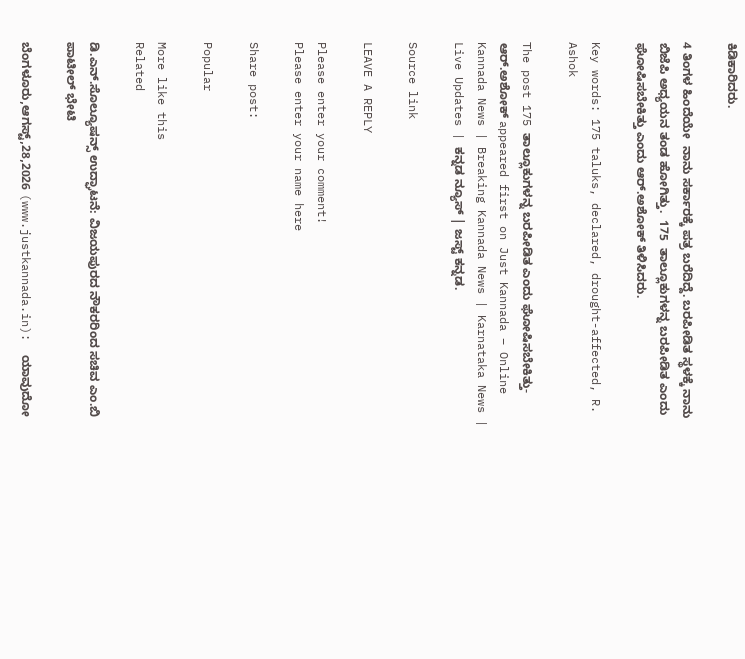ಕಿಡಿಕಾರಿದರು.

4 ತಿಂಗಳ ಹಿಂದೆಯೇ  ನಾನು ಸರ್ಕಾರಕ್ಕೆ ಪತ್ರ ಬರೆದಿದ್ದೆ. ಬರಪೀಡಿತ ಸ್ಥಳಕ್ಕೆ ನಾನು ಬಿಜೆಪಿ ಅಧ್ಯಯನ ತಂಡ ಹೋಗಿತ್ತು.  175  ತಾಲ್ಲೂಕುಗಳನ್ನ ಬರಪೀಡಿತ ಎಂದು ಘೋಷಿಸಬೇಕಿತ್ತು ಎಂದು ಆರ್.ಅಶೋಕ್ ತಿಳಿಸಿದರು.

Key words: 175 taluks, declared, drought-affected, R. Ashok

The post 175 ತಾಲ್ಲೂಕುಗಳನ್ನ ಬರಪೀಡಿತ ಎಂದು ಘೋಷಿಸಬೇಕಿತ್ತು- ಆರ್.ಅಶೋಕ್ appeared first on Just Kannada – Online Kannada News | Breaking Kannada News | Karnataka News | Live Updates | ಕನ್ನಡ ನ್ಯೂಸ್ | ಜಸ್ಟ್ ಕನ್ನಡ.

Source link

LEAVE A REPLY

Please enter your comment!
Please enter your name here

Share post:

Popular

More like this
Related

ಡಿ.ಎನ್.ಸೊಲ್ಯೂಷನ್ಸ್ ಉದ್ಘಾಟನೆ: ವಿಜಯಪುರದ ನೌಕರರಿಂದ ಸಚಿವ ಎಂ.ಬಿ ಪಾಟೀಲ್ ಭೇಟಿ

ಬೆಂಗಳೂರು,ಆಗಸ್ಟ್,28,2026 (www.justkannada.in):  ಯಾವುದೋ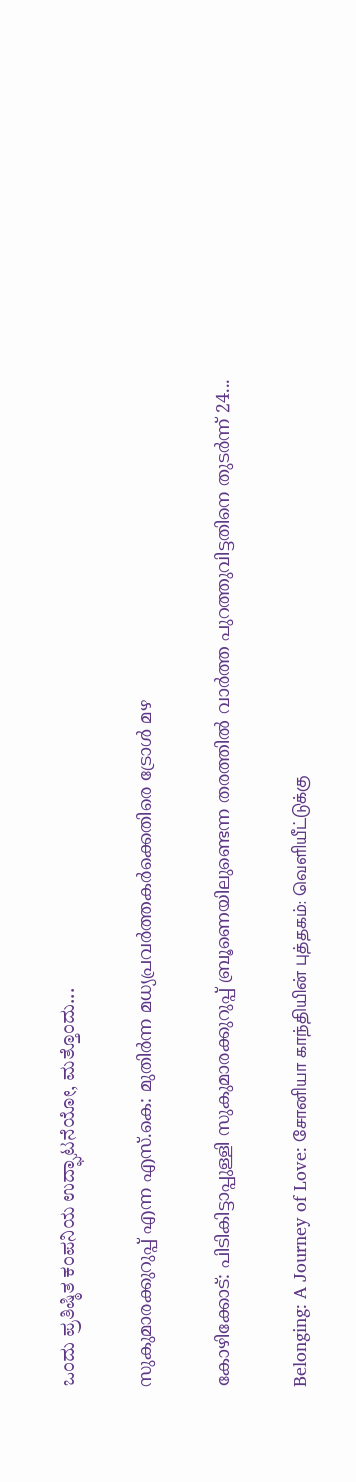ಒಂದು ಪ್ರತಿಷ್ಠಿತ ಕಂಪನಿಯ ಉದ್ಘಾಟನೆಯೋ, ಮತ್ತೊಂದು...

സുകുമാരക്കുറുപ്പ് എന്ന എസ്.കെ: മുതിർന്ന മധ്യപ്രവർത്തകർക്കെതിരെ ട്രോൾ മഴ

കോഴിക്കോട്: പിടികിട്ടാപ്പുള്ളി സുകുമാരക്കുറുപ്പ് ബ്രൂണെയിലുണ്ടെന്ന തരത്തിൽ വാർത്ത പുറത്തുവിട്ടതിനെ തുടർന്ന് 24...

Belonging: A Journey of Love: சோனியா காந்தியின் புத்தகம்: வெளியீட்டுக்கு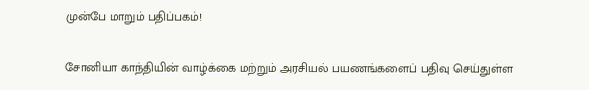முன்பே மாறும் பதிப்பகம்!

சோனியா காந்தியின் வாழ்க்கை மற்றும் அரசியல் பயணங்களைப் பதிவு செய்துள்ள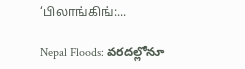‘பிலாங்கிங்:...

Nepal Floods: వరదల్లోనూ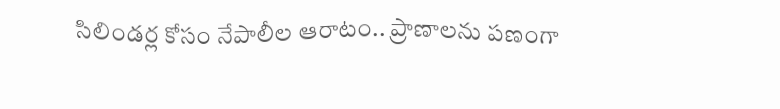సిలిండర్ల కోసం నేపాలీల ఆరాటం.. ప్రాణాలను పణంగా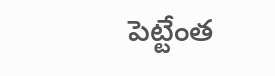పెట్టేంత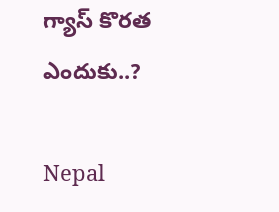గ్యాస్ కొరత ఎందుకు..?

Nepal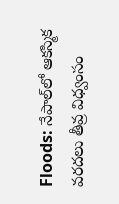Floods: నేపాల్‌లో ఆకస్మిక వరదలు తీవ్ర విధ్వంసం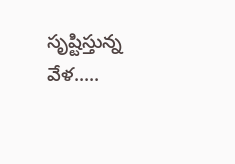సృష్టిస్తున్న వేళ.....